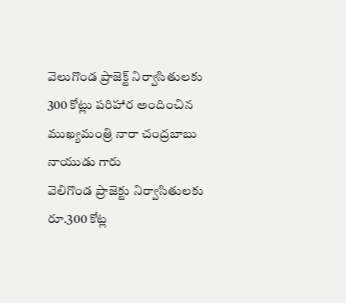వెలుగొండ ప్రాజెక్ట్ నిర్వాసితులకు 300 కోట్లు పరిహార అందించిన ముఖ్యమంత్రి నారా చంద్రబాబు నాయుడు గారు
వెలిగొండ ప్రాజెక్టు నిర్వాసితులకు రూ.300 కోట్ల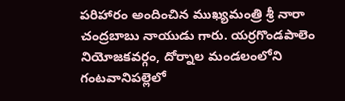పరిహారం అందించిన ముఖ్యమంత్రి శ్రీ నారా చంద్రబాబు నాయుడు గారు. యర్రగొండపాలెం నియోజకవర్గం, దోర్నాల మండలంలోని గంటవానిపల్లెలో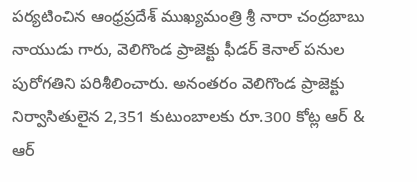పర్యటించిన ఆంధ్రప్రదేశ్ ముఖ్యమంత్రి శ్రీ నారా చంద్రబాబు నాయుడు గారు, వెలిగొండ ప్రాజెక్టు ఫీడర్ కెనాల్ పనుల పురోగతిని పరిశీలించారు. అనంతరం వెలిగొండ ప్రాజెక్టు నిర్వాసితులైన 2,351 కుటుంబాలకు రూ.300 కోట్ల ఆర్ & ఆర్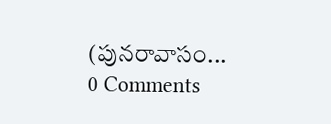(పునరావాసం...
0 Comments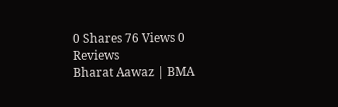0 Shares 76 Views 0 Reviews
Bharat Aawaz | BMA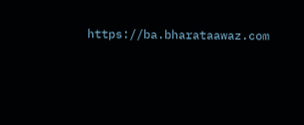https://ba.bharataawaz.com